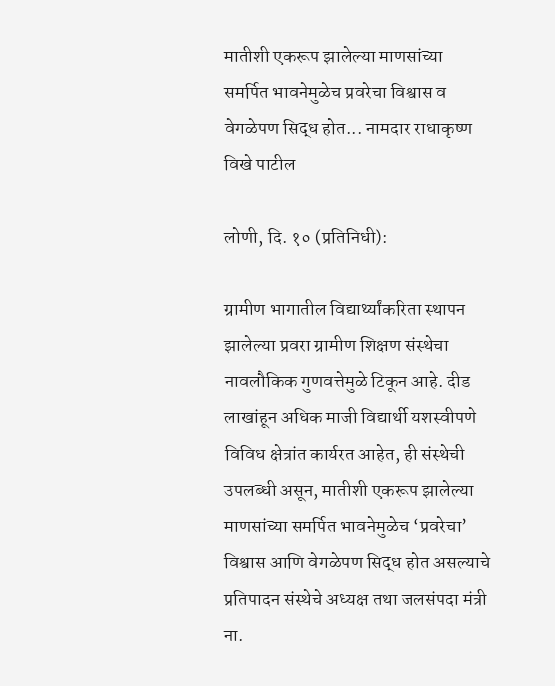मातीशी एकरूप झालेल्या माणसांच्या समर्पित भावनेमुळेच प्रवरेचा विश्वास व वेगळेपण सिद्ध होत... नामदार राधाकृष्ण विखे पाटील

लोणी, दि. १० (प्रतिनिधी):

ग्रामीण भागातील विद्यार्थ्यांकरिता स्थापन झालेल्या प्रवरा ग्रामीण शिक्षण संस्थेचा नावलौकिक गुणवत्तेमुळे टिकून आहे. दीड लाखांहून अधिक माजी विद्यार्थी यशस्वीपणे विविध क्षेत्रांत कार्यरत आहेत, ही संस्थेची उपलब्धी असून, मातीशी एकरूप झालेल्या माणसांच्या समर्पित भावनेमुळेच ‘प्रवरेचा’ विश्वास आणि वेगळेपण सिद्ध होत असल्याचे प्रतिपादन संस्थेचे अध्यक्ष तथा जलसंपदा मंत्री ना.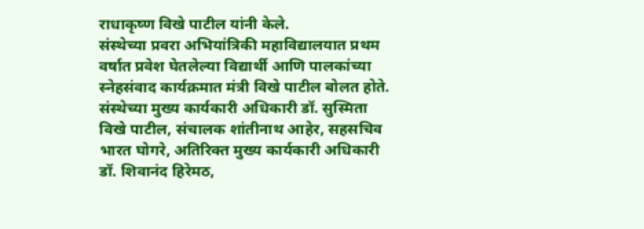राधाकृष्ण विखे पाटील यांनी केले.
संस्थेच्या प्रवरा अभियांत्रिकी महाविद्यालयात प्रथम वर्षात प्रवेश घेतलेल्या विद्यार्थी आणि पालकांच्या स्नेहसंवाद कार्यक्रमात मंत्री विखे पाटील बोलत होते. संस्थेच्या मुख्य कार्यकारी अधिकारी डॉ. सुस्मिता विखे पाटील, संचालक शांतीनाथ आहेर, सहसचिव भारत घोगरे, अतिरिक्त मुख्य कार्यकारी अधिकारी डॉ. शिवानंद हिरेमठ,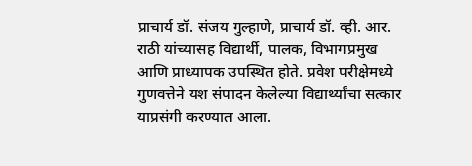प्राचार्य डॉ. संजय गुल्हाणे, प्राचार्य डॉ. व्ही. आर. राठी यांच्यासह विद्यार्थी, पालक, विभागप्रमुख आणि प्राध्यापक उपस्थित होते. प्रवेश परीक्षेमध्ये गुणवत्तेने यश संपादन केलेल्या विद्यार्थ्यांचा सत्कार याप्रसंगी करण्यात आला.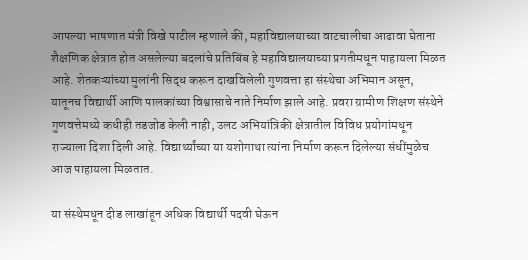आपल्या भाषणात मंत्री विखे पाटील म्हणाले की, महाविद्यालयाच्या वाटचालीचा आढावा घेताना शैक्षणिक क्षेत्रात होत असलेल्या बदलांचे प्रतिबिंब हे महाविद्यालयाच्या प्रगतीमधून पाहायला मिळत आहे. शेतकऱ्यांच्या मुलांनी सिद्ध करून दाखविलेली गुणवत्ता हा संस्थेचा अभिमान असून, यातूनच विद्यार्थी आणि पालकांच्या विश्वासाचे नाते निर्माण झाले आहे. प्रवरा ग्रामीण शिक्षण संस्थेने गुणवत्तेमध्ये कधीही तडजोड केली नाही, उलट अभियांत्रिकी क्षेत्रातील विविध प्रयोगांमधून राज्याला दिशा दिली आहे. विद्यार्थ्यांच्या या यशोगाथा त्यांना निर्माण करून दिलेल्या संधींमुळेच आज पाहायला मिळतात.

या संस्थेमधून दीड लाखांहून अधिक विद्यार्थी पदवी घेऊन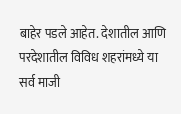बाहेर पडले आहेत. देशातील आणि परदेशातील विविध शहरांमध्ये या सर्व माजी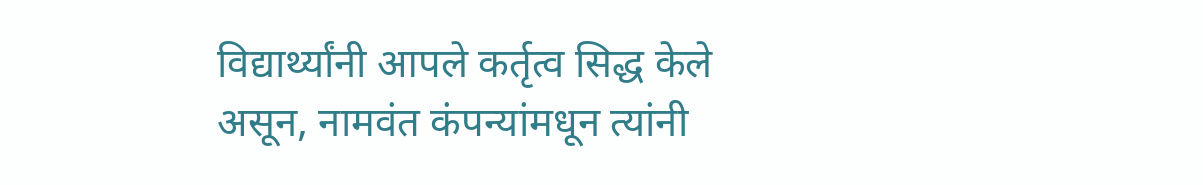विद्यार्थ्यांनी आपले कर्तृत्व सिद्ध केले असून, नामवंत कंपन्यांमधून त्यांनी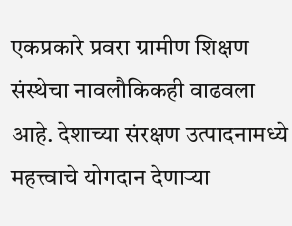एकप्रकारे प्रवरा ग्रामीण शिक्षण संस्थेचा नावलौकिकही वाढवला आहे. देशाच्या संरक्षण उत्पादनामध्ये महत्त्वाचे योगदान देणाऱ्या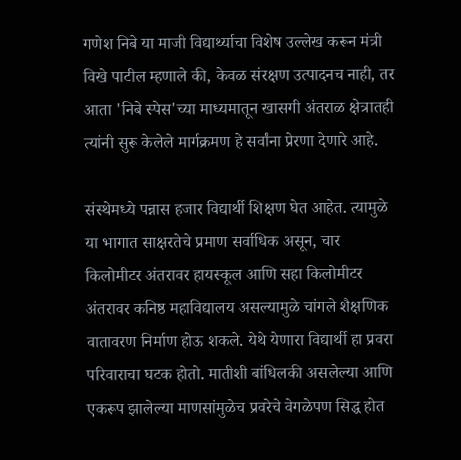गणेश निबे या माजी विद्यार्थ्याचा विशेष उल्लेख करून मंत्री विखे पाटील म्हणाले की, केवळ संरक्षण उत्पादनच नाही, तर आता 'निबे स्पेस'च्या माध्यमातून खासगी अंतराळ क्षेत्रातही त्यांनी सुरू केलेले मार्गक्रमण हे सर्वांना प्रेरणा देणारे आहे.

संस्थेमध्ये पन्नास हजार विद्यार्थी शिक्षण घेत आहेत. त्यामुळे या भागात साक्षरतेचे प्रमाण सर्वाधिक असून, चार किलोमीटर अंतरावर हायस्कूल आणि सहा किलोमीटर अंतरावर कनिष्ठ महाविद्यालय असल्यामुळे चांगले शैक्षणिक वातावरण निर्माण होऊ शकले. येथे येणारा विद्यार्थी हा प्रवरा परिवाराचा घटक होतो. मातीशी बांधिलकी असलेल्या आणि एकरूप झालेल्या माणसांमुळेच प्रवरेचे वेगळेपण सिद्ध होत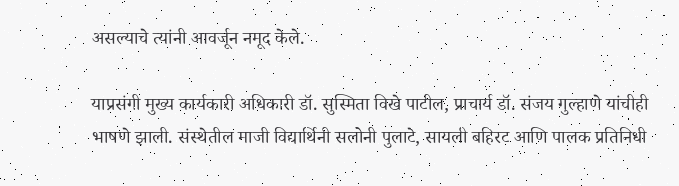असल्याचे त्यांनी आवर्जून नमूद केले.

याप्रसंगी मुख्य कार्यकारी अधिकारी डॉ. सुस्मिता विखे पाटील, प्राचार्य डॉ. संजय गुल्हाणे यांचीही भाषणे झाली. संस्थेतील माजी विद्यार्थिनी सलोनी पुलाटे, सायली बहिरट आणि पालक प्रतिनिधी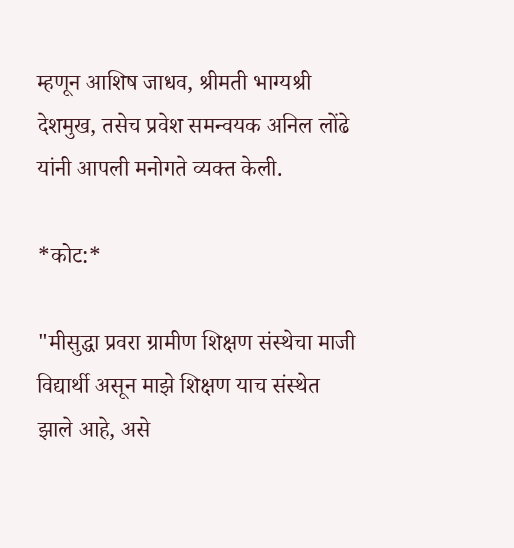म्हणून आशिष जाधव, श्रीमती भाग्यश्री देशमुख, तसेच प्रवेश समन्वयक अनिल लोंढे यांनी आपली मनोगते व्यक्त केली.

*कोट:*

"मीसुद्धा प्रवरा ग्रामीण शिक्षण संस्थेचा माजी विद्यार्थी असून माझे शिक्षण याच संस्थेत झाले आहे, असे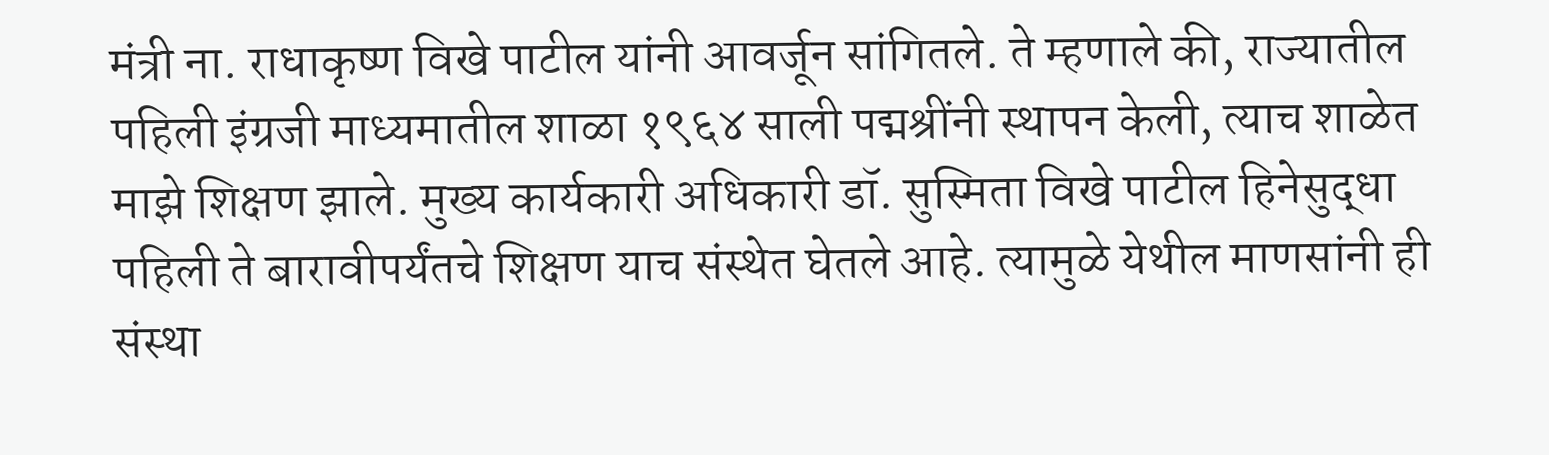मंत्री ना. राधाकृष्ण विखे पाटील यांनी आवर्जून सांगितले. ते म्हणाले की, राज्यातील पहिली इंग्रजी माध्यमातील शाळा १९६४ साली पद्मश्रींनी स्थापन केली, त्याच शाळेत माझे शिक्षण झाले. मुख्य कार्यकारी अधिकारी डॉ. सुस्मिता विखे पाटील हिनेसुद्धा पहिली ते बारावीपर्यंतचे शिक्षण याच संस्थेत घेतले आहे. त्यामुळे येथील माणसांनी ही संस्था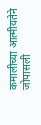कमालीच्या आत्मीयतेने जोपासली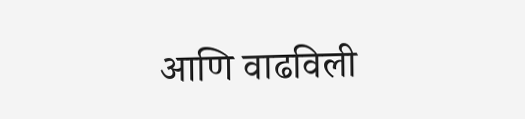आणि वाढविली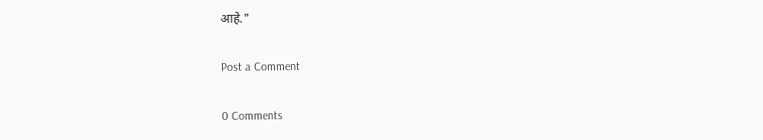आहे."

Post a Comment

0 Comments